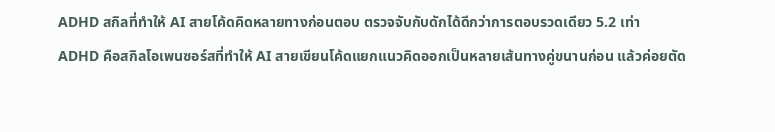ADHD สกิลที่ทำให้ AI สายโค้ดคิดหลายทางก่อนตอบ ตรวจจับกับดักได้ดีกว่าการตอบรวดเดียว 5.2 เท่า
ADHD คือสกิลโอเพนซอร์สที่ทำให้ AI สายเขียนโค้ดแยกแนวคิดออกเป็นหลายเส้นทางคู่ขนานก่อน แล้วค่อยตัด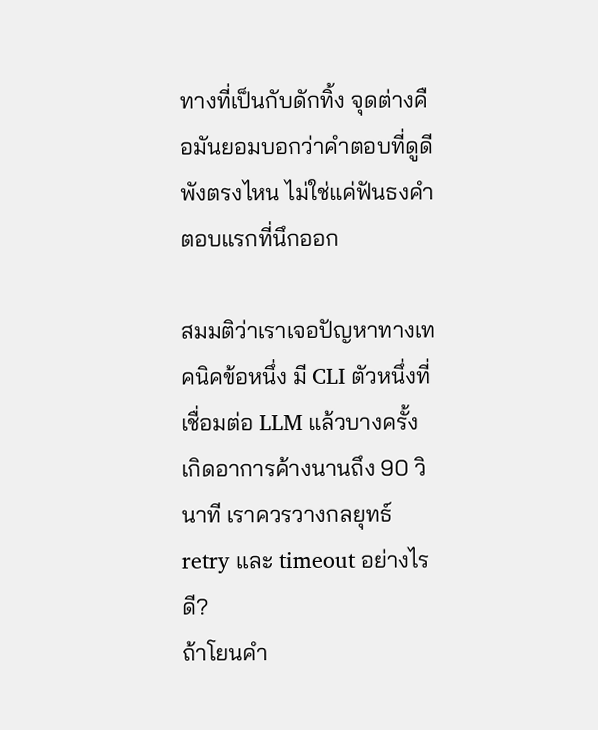ทางที่เป็นกับดักทิ้ง จุดต่างคือมันยอมบอกว่าคำตอบที่ดูดีพังตรงไหน ไม่ใช่แค่ฟันธงคำตอบแรกที่นึกออก

สมมติว่าเราเจอปัญหาทางเทคนิคข้อหนึ่ง มี CLI ตัวหนึ่งที่เชื่อมต่อ LLM แล้วบางครั้งเกิดอาการค้างนานถึง 90 วินาที เราควรวางกลยุทธ์ retry และ timeout อย่างไรดี?
ถ้าโยนคำ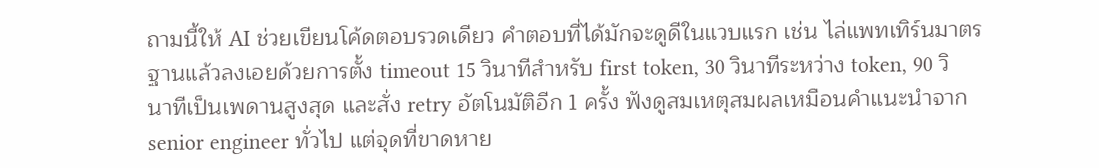ถามนี้ให้ AI ช่วยเขียนโค้ดตอบรวดเดียว คำตอบที่ได้มักจะดูดีในแวบแรก เช่น ไล่แพทเทิร์นมาตรฐานแล้วลงเอยด้วยการตั้ง timeout 15 วินาทีสำหรับ first token, 30 วินาทีระหว่าง token, 90 วินาทีเป็นเพดานสูงสุด และสั่ง retry อัตโนมัติอีก 1 ครั้ง ฟังดูสมเหตุสมผลเหมือนคำแนะนำจาก senior engineer ทั่วไป แต่จุดที่ขาดหาย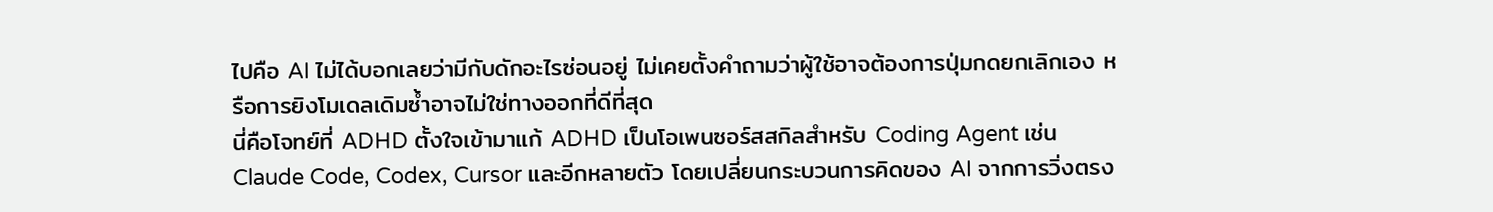ไปคือ AI ไม่ได้บอกเลยว่ามีกับดักอะไรซ่อนอยู่ ไม่เคยตั้งคำถามว่าผู้ใช้อาจต้องการปุ่มกดยกเลิกเอง หรือการยิงโมเดลเดิมซ้ำอาจไม่ใช่ทางออกที่ดีที่สุด
นี่คือโจทย์ที่ ADHD ตั้งใจเข้ามาแก้ ADHD เป็นโอเพนซอร์สสกิลสำหรับ Coding Agent เช่น Claude Code, Codex, Cursor และอีกหลายตัว โดยเปลี่ยนกระบวนการคิดของ AI จากการวิ่งตรง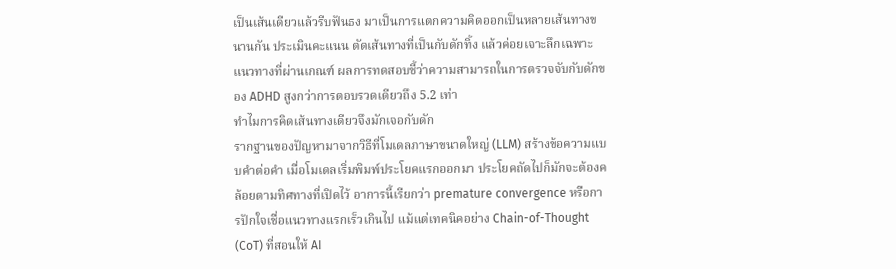เป็นเส้นเดียวแล้วรีบฟันธง มาเป็นการแตกความคิดออกเป็นหลายเส้นทางขนานกัน ประเมินคะแนน ตัดเส้นทางที่เป็นกับดักทิ้ง แล้วค่อยเจาะลึกเฉพาะแนวทางที่ผ่านเกณฑ์ ผลการทดสอบชี้ว่าความสามารถในการตรวจจับกับดักของ ADHD สูงกว่าการตอบรวดเดียวถึง 5.2 เท่า
ทำไมการคิดเส้นทางเดียวจึงมักเจอกับดัก
รากฐานของปัญหามาจากวิธีที่โมเดลภาษาขนาดใหญ่ (LLM) สร้างข้อความแบบคำต่อคำ เมื่อโมเดลเริ่มพิมพ์ประโยคแรกออกมา ประโยคถัดไปก็มักจะต้องคล้อยตามทิศทางที่เปิดไว้ อาการนี้เรียกว่า premature convergence หรือการปักใจเชื่อแนวทางแรกเร็วเกินไป แม้แต่เทคนิคอย่าง Chain-of-Thought (CoT) ที่สอนให้ AI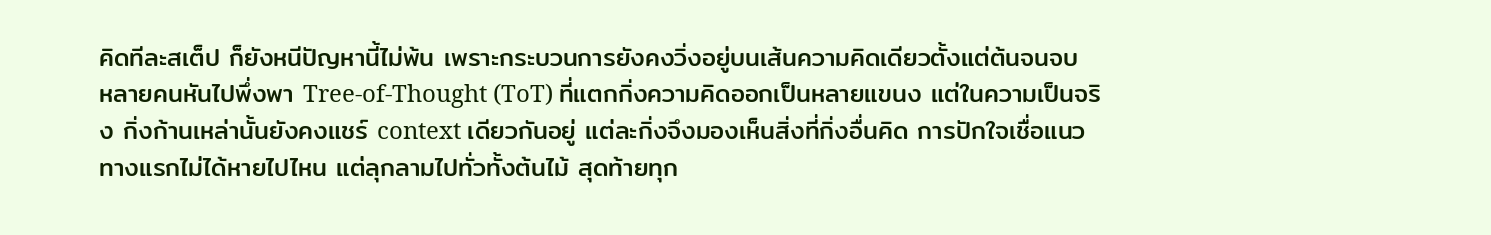คิดทีละสเต็ป ก็ยังหนีปัญหานี้ไม่พ้น เพราะกระบวนการยังคงวิ่งอยู่บนเส้นความคิดเดียวตั้งแต่ต้นจนจบ
หลายคนหันไปพึ่งพา Tree-of-Thought (ToT) ที่แตกกิ่งความคิดออกเป็นหลายแขนง แต่ในความเป็นจริง กิ่งก้านเหล่านั้นยังคงแชร์ context เดียวกันอยู่ แต่ละกิ่งจึงมองเห็นสิ่งที่กิ่งอื่นคิด การปักใจเชื่อแนวทางแรกไม่ได้หายไปไหน แต่ลุกลามไปทั่วทั้งต้นไม้ สุดท้ายทุก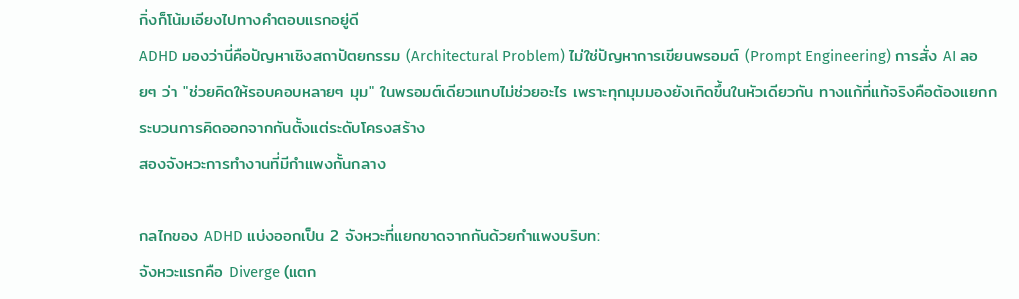กิ่งก็โน้มเอียงไปทางคำตอบแรกอยู่ดี
ADHD มองว่านี่คือปัญหาเชิงสถาปัตยกรรม (Architectural Problem) ไม่ใช่ปัญหาการเขียนพรอมต์ (Prompt Engineering) การสั่ง AI ลอยๆ ว่า "ช่วยคิดให้รอบคอบหลายๆ มุม" ในพรอมต์เดียวแทบไม่ช่วยอะไร เพราะทุกมุมมองยังเกิดขึ้นในหัวเดียวกัน ทางแก้ที่แท้จริงคือต้องแยกกระบวนการคิดออกจากกันตั้งแต่ระดับโครงสร้าง
สองจังหวะการทำงานที่มีกำแพงกั้นกลาง

กลไกของ ADHD แบ่งออกเป็น 2 จังหวะที่แยกขาดจากกันด้วยกำแพงบริบท:
จังหวะแรกคือ Diverge (แตก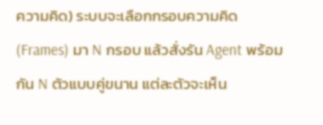ความคิด) ระบบจะเลือกกรอบความคิด (Frames) มา N กรอบ แล้วสั่งรัน Agent พร้อมกัน N ตัวแบบคู่ขนาน แต่ละตัวจะเห็น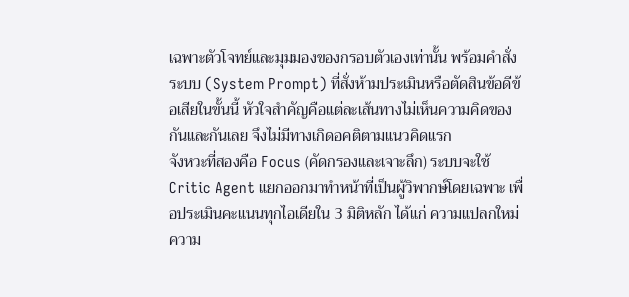เฉพาะตัวโจทย์และมุมมองของกรอบตัวเองเท่านั้น พร้อมคำสั่งระบบ (System Prompt) ที่สั่งห้ามประเมินหรือตัดสินข้อดีข้อเสียในขั้นนี้ หัวใจสำคัญคือแต่ละเส้นทางไม่เห็นความคิดของกันและกันเลย จึงไม่มีทางเกิดอคติตามแนวคิดแรก
จังหวะที่สองคือ Focus (คัดกรองและเจาะลึก) ระบบจะใช้ Critic Agent แยกออกมาทำหน้าที่เป็นผู้วิพากษ์โดยเฉพาะ เพื่อประเมินคะแนนทุกไอเดียใน 3 มิติหลัก ได้แก่ ความแปลกใหม่ ความ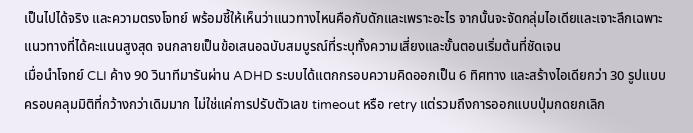เป็นไปได้จริง และความตรงโจทย์ พร้อมชี้ให้เห็นว่าแนวทางไหนคือกับดักและเพราะอะไร จากนั้นจะจัดกลุ่มไอเดียและเจาะลึกเฉพาะแนวทางที่ได้คะแนนสูงสุด จนกลายเป็นข้อเสนอฉบับสมบูรณ์ที่ระบุทั้งความเสี่ยงและขั้นตอนเริ่มต้นที่ชัดเจน
เมื่อนำโจทย์ CLI ค้าง 90 วินาทีมารันผ่าน ADHD ระบบได้แตกกรอบความคิดออกเป็น 6 ทิศทาง และสร้างไอเดียกว่า 30 รูปแบบ ครอบคลุมมิติที่กว้างกว่าเดิมมาก ไม่ใช่แค่การปรับตัวเลข timeout หรือ retry แต่รวมถึงการออกแบบปุ่มกดยกเลิก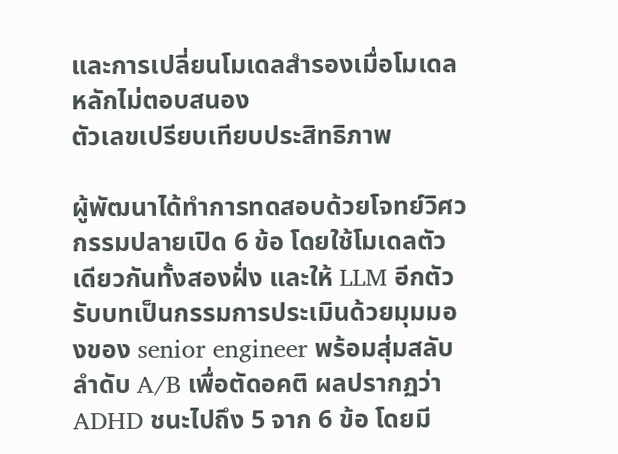และการเปลี่ยนโมเดลสำรองเมื่อโมเดลหลักไม่ตอบสนอง
ตัวเลขเปรียบเทียบประสิทธิภาพ

ผู้พัฒนาได้ทำการทดสอบด้วยโจทย์วิศวกรรมปลายเปิด 6 ข้อ โดยใช้โมเดลตัวเดียวกันทั้งสองฝั่ง และให้ LLM อีกตัวรับบทเป็นกรรมการประเมินด้วยมุมมองของ senior engineer พร้อมสุ่มสลับลำดับ A/B เพื่อตัดอคติ ผลปรากฏว่า ADHD ชนะไปถึง 5 จาก 6 ข้อ โดยมี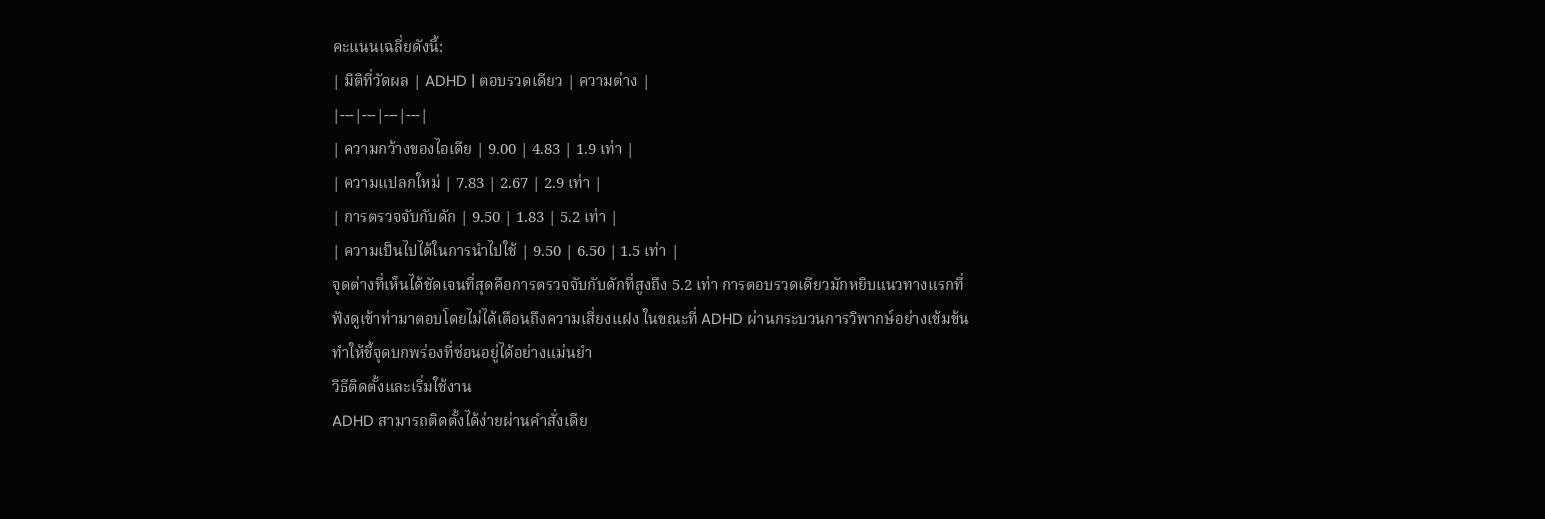คะแนนเฉลี่ยดังนี้:
| มิติที่วัดผล | ADHD | ตอบรวดเดียว | ความต่าง |
|---|---|---|---|
| ความกว้างของไอเดีย | 9.00 | 4.83 | 1.9 เท่า |
| ความแปลกใหม่ | 7.83 | 2.67 | 2.9 เท่า |
| การตรวจจับกับดัก | 9.50 | 1.83 | 5.2 เท่า |
| ความเป็นไปได้ในการนำไปใช้ | 9.50 | 6.50 | 1.5 เท่า |
จุดต่างที่เห็นได้ชัดเจนที่สุดคือการตรวจจับกับดักที่สูงถึง 5.2 เท่า การตอบรวดเดียวมักหยิบแนวทางแรกที่ฟังดูเข้าท่ามาตอบโดยไม่ได้เตือนถึงความเสี่ยงแฝง ในขณะที่ ADHD ผ่านกระบวนการวิพากษ์อย่างเข้มข้น ทำให้ชี้จุดบกพร่องที่ซ่อนอยู่ได้อย่างแม่นยำ
วิธีติดตั้งและเริ่มใช้งาน
ADHD สามารถติดตั้งได้ง่ายผ่านคำสั่งเดีย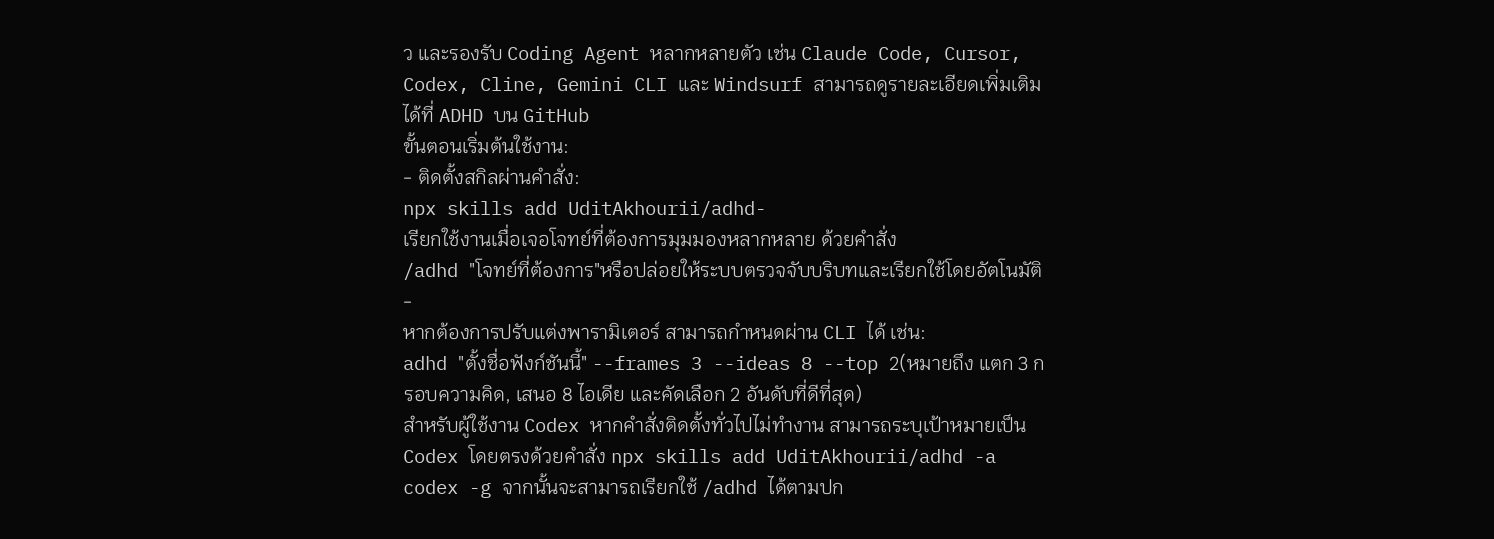ว และรองรับ Coding Agent หลากหลายตัว เช่น Claude Code, Cursor, Codex, Cline, Gemini CLI และ Windsurf สามารถดูรายละเอียดเพิ่มเติมได้ที่ ADHD บน GitHub
ขั้นตอนเริ่มต้นใช้งาน:
- ติดตั้งสกิลผ่านคำสั่ง:
npx skills add UditAkhourii/adhd-
เรียกใช้งานเมื่อเจอโจทย์ที่ต้องการมุมมองหลากหลาย ด้วยคำสั่ง
/adhd "โจทย์ที่ต้องการ"หรือปล่อยให้ระบบตรวจจับบริบทและเรียกใช้โดยอัตโนมัติ -
หากต้องการปรับแต่งพารามิเตอร์ สามารถกำหนดผ่าน CLI ได้ เช่น:
adhd "ตั้งชื่อฟังก์ชันนี้" --frames 3 --ideas 8 --top 2(หมายถึง แตก 3 กรอบความคิด, เสนอ 8 ไอเดีย และคัดเลือก 2 อันดับที่ดีที่สุด)
สำหรับผู้ใช้งาน Codex หากคำสั่งติดตั้งทั่วไปไม่ทำงาน สามารถระบุเป้าหมายเป็น Codex โดยตรงด้วยคำสั่ง npx skills add UditAkhourii/adhd -a codex -g จากนั้นจะสามารถเรียกใช้ /adhd ได้ตามปก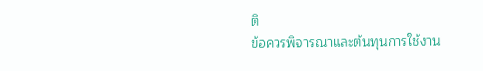ติ
ข้อควรพิจารณาและต้นทุนการใช้งาน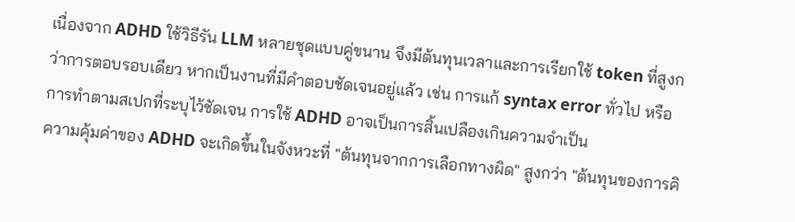เนื่องจาก ADHD ใช้วิธีรัน LLM หลายชุดแบบคู่ขนาน จึงมีต้นทุนเวลาและการเรียกใช้ token ที่สูงกว่าการตอบรอบเดียว หากเป็นงานที่มีคำตอบชัดเจนอยู่แล้ว เช่น การแก้ syntax error ทั่วไป หรือการทำตามสเปกที่ระบุไว้ชัดเจน การใช้ ADHD อาจเป็นการสิ้นเปลืองเกินความจำเป็น
ความคุ้มค่าของ ADHD จะเกิดขึ้นในจังหวะที่ "ต้นทุนจากการเลือกทางผิด" สูงกว่า "ต้นทุนของการคิ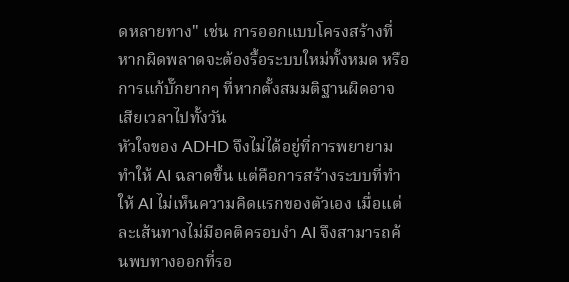ดหลายทาง" เช่น การออกแบบโครงสร้างที่หากผิดพลาดจะต้องรื้อระบบใหม่ทั้งหมด หรือการแก้บั๊กยากๆ ที่หากตั้งสมมติฐานผิดอาจเสียเวลาไปทั้งวัน
หัวใจของ ADHD จึงไม่ได้อยู่ที่การพยายามทำให้ AI ฉลาดขึ้น แต่คือการสร้างระบบที่ทำให้ AI ไม่เห็นความคิดแรกของตัวเอง เมื่อแต่ละเส้นทางไม่มีอคติครอบงำ AI จึงสามารถค้นพบทางออกที่รอ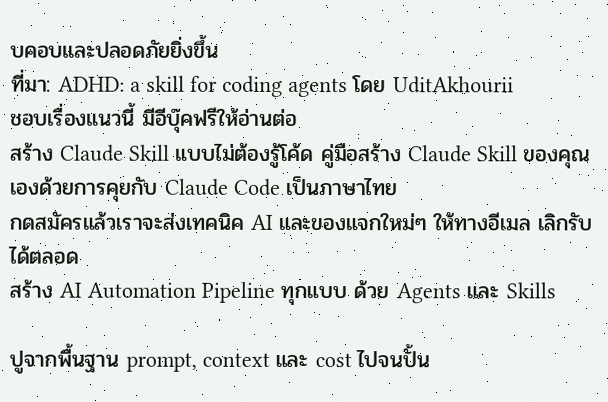บคอบและปลอดภัยยิ่งขึ้น
ที่มา: ADHD: a skill for coding agents โดย UditAkhourii
ชอบเรื่องแนวนี้ มีอีบุ๊คฟรีให้อ่านต่อ
สร้าง Claude Skill แบบไม่ต้องรู้โค้ด คู่มือสร้าง Claude Skill ของคุณเองด้วยการคุยกับ Claude Code เป็นภาษาไทย
กดสมัครแล้วเราจะส่งเทคนิค AI และของแจกใหม่ๆ ให้ทางอีเมล เลิกรับได้ตลอด
สร้าง AI Automation Pipeline ทุกแบบ ด้วย Agents และ Skills

ปูจากพื้นฐาน prompt, context และ cost ไปจนปั้น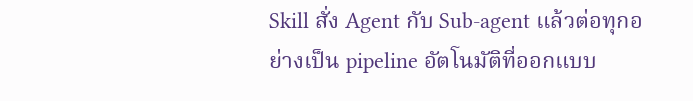Skill สั่ง Agent กับ Sub-agent แล้วต่อทุกอย่างเป็น pipeline อัตโนมัติที่ออกแบบ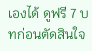เองได้ ดูฟรี 7 บทก่อนตัดสินใจ